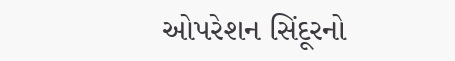ઓપરેશન સિંદૂરનો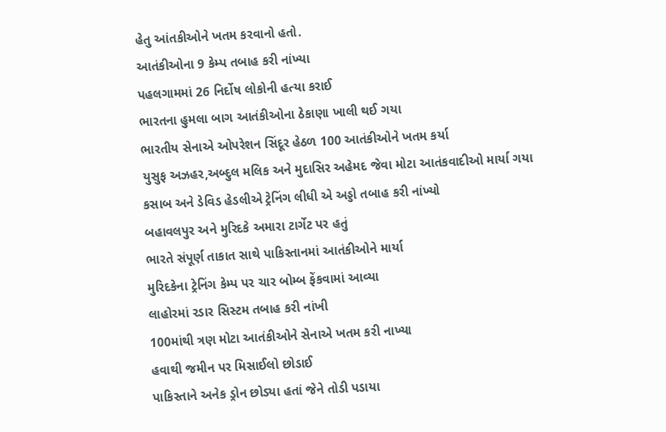હેતુ આંતકીઓને ખતમ કરવાનો હતો.
આતંકીઓના 9 કેમ્પ તબાહ કરી નાંખ્યા
પહલગામમાં 26 નિર્દોષ લોકોની હત્યા કરાઈ
ભારતના હુમલા બાગ આતંકીઓના ઠેકાણા ખાલી થઈ ગયા
ભારતીય સેનાએ ઓપરેશન સિંદૂર હેઠળ 100 આતંકીઓને ખતમ કર્યા
યુસુફ અઝહર,અબ્દુલ મલિક અને મુદાસિર અહેમદ જેવા મોટા આતંકવાદીઓ માર્યા ગયા
કસાબ અને ડેવિડ હેડલીએ ટ્રેનિંગ લીધી એ અડ્ડો તબાહ કરી નાંખ્યો
બહાવલપુર અને મુરિદકે અમારા ટાર્ગેટ પર હતું
ભારતે સંપૂર્ણ તાકાત સાથે પાકિસ્તાનમાં આતંકીઓને માર્યા
મુરિદકેના ટ્રેનિંગ કેમ્પ પર ચાર બોમ્બ ફેંકવામાં આવ્યા
લાહોરમાં રડાર સિસ્ટમ તબાહ કરી નાંખી
100માંથી ત્રણ મોટા આતંકીઓને સેનાએ ખતમ કરી નાખ્યા
હવાથી જમીન પર મિસાઈલો છોડાઈ
પાકિસ્તાને અનેક ડ્રોન છોડ્યા હતાં જેને તોડી પડાયા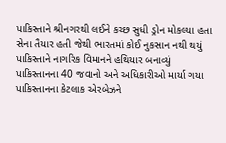પાકિસ્તાને શ્રીનગરથી લઈને કચ્છ સુધી ડ્રોન મોકલ્યા હતા
સેના તૈયાર હતી જેથી ભારતમાં કોઈ નુકસાન નથી થયું
પાકિસ્તાને નાગરિક વિમાનને હથિયાર બનાવ્યું
પાકિસ્તાનના 40 જવાનો અને અધિકારીઓ માર્યા ગયા
પાકિસ્તાનના કેટલાક એરબેઝને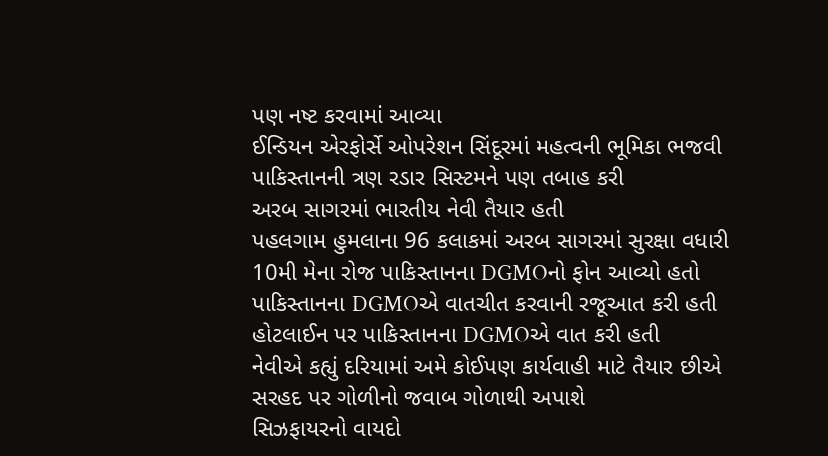પણ નષ્ટ કરવામાં આવ્યા
ઈન્ડિયન એરફોર્સે ઓપરેશન સિંદૂરમાં મહત્વની ભૂમિકા ભજવી
પાકિસ્તાનની ત્રણ રડાર સિસ્ટમને પણ તબાહ કરી
અરબ સાગરમાં ભારતીય નેવી તૈયાર હતી
પહલગામ હુમલાના 96 કલાકમાં અરબ સાગરમાં સુરક્ષા વધારી
10મી મેના રોજ પાકિસ્તાનના DGMOનો ફોન આવ્યો હતો
પાકિસ્તાનના DGMOએ વાતચીત કરવાની રજૂઆત કરી હતી
હોટલાઈન પર પાકિસ્તાનના DGMOએ વાત કરી હતી
નેવીએ કહ્યું દરિયામાં અમે કોઈપણ કાર્યવાહી માટે તૈયાર છીએ
સરહદ પર ગોળીનો જવાબ ગોળાથી અપાશે
સિઝફાયરનો વાયદો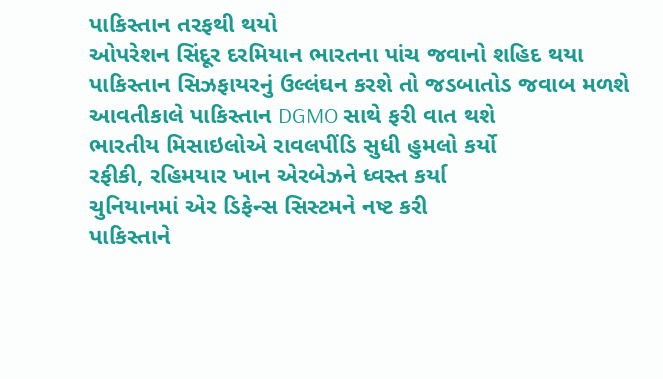પાકિસ્તાન તરફથી થયો
ઓપરેશન સિંદૂર દરમિયાન ભારતના પાંચ જવાનો શહિદ થયા
પાકિસ્તાન સિઝફાયરનું ઉલ્લંઘન કરશે તો જડબાતોડ જવાબ મળશે
આવતીકાલે પાકિસ્તાન DGMO સાથે ફરી વાત થશે
ભારતીય મિસાઇલોએ રાવલપીંડિ સુધી હુમલો કર્યો
રફીકી, રહિમયાર ખાન એરબેઝને ધ્વસ્ત કર્યા
ચુનિયાનમાં એર ડિફેન્સ સિસ્ટમને નષ્ટ કરી
પાકિસ્તાને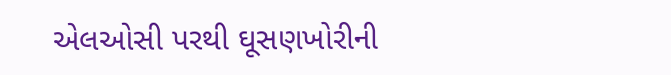એલઓસી પરથી ઘૂસણખોરીની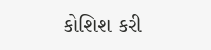કોશિશ કરી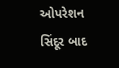ઓપરેશન સિંદૂર બાદ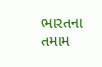ભારતના તમામ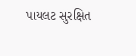પાયલટ સુરક્ષિત